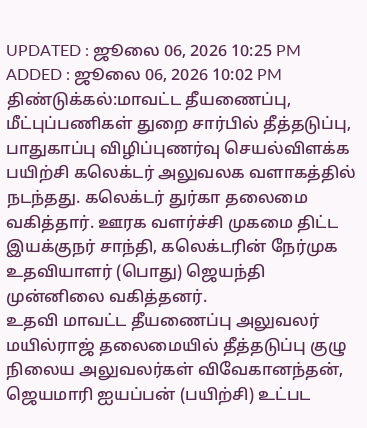UPDATED : ஜூலை 06, 2026 10:25 PM
ADDED : ஜூலை 06, 2026 10:02 PM
திண்டுக்கல்:மாவட்ட தீயணைப்பு, மீட்புப்பணிகள் துறை சார்பில் தீத்தடுப்பு, பாதுகாப்பு விழிப்புணர்வு செயல்விளக்க பயிற்சி கலெக்டர் அலுவலக வளாகத்தில் நடந்தது. கலெக்டர் துர்கா தலைமை வகித்தார். ஊரக வளர்ச்சி முகமை திட்ட இயக்குநர் சாந்தி, கலெக்டரின் நேர்முக உதவியாளர் (பொது) ஜெயந்தி முன்னிலை வகித்தனர்.
உதவி மாவட்ட தீயணைப்பு அலுவலர் மயில்ராஜ் தலைமையில் தீத்தடுப்பு குழு நிலைய அலுவலர்கள் விவேகானந்தன், ஜெயமாரி ஐயப்பன் (பயிற்சி) உட்பட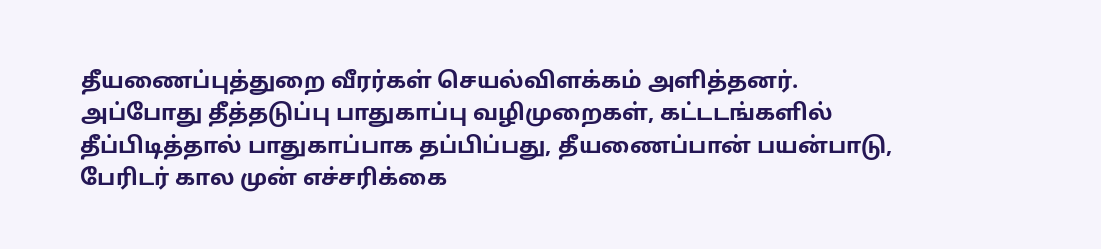தீயணைப்புத்துறை வீரர்கள் செயல்விளக்கம் அளித்தனர்.
அப்போது தீத்தடுப்பு பாதுகாப்பு வழிமுறைகள், கட்டடங்களில் தீப்பிடித்தால் பாதுகாப்பாக தப்பிப்பது, தீயணைப்பான் பயன்பாடு, பேரிடர் கால முன் எச்சரிக்கை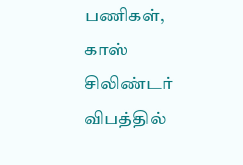பணிகள், காஸ் சிலிண்டர் விபத்தில்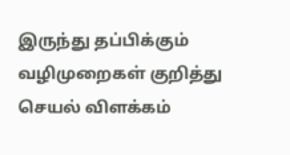இருந்து தப்பிக்கும் வழிமுறைகள் குறித்து செயல் விளக்கம்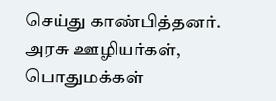செய்து காண்பித்தனர். அரசு ஊழியர்கள், பொதுமக்கள்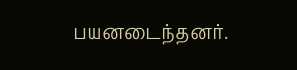பயனடைந்தனர்.